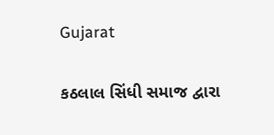Gujarat

કઠલાલ સિંધી સમાજ દ્વારા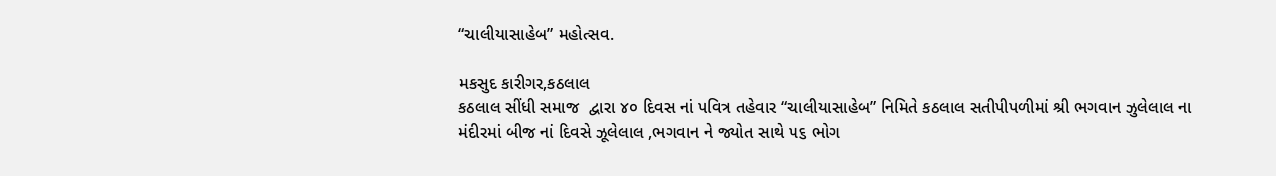“ચાલીયાસાહેબ” મહોત્સવ.

મકસુદ કારીગર,કઠલાલ
કઠલાલ સીંધી સમાજ  દ્વારા ૪૦ દિવસ નાં પવિત્ર તહેવાર “ચાલીયાસાહેબ” નિમિતે કઠલાલ સતીપીપળીમાં શ્રી ભગવાન ઝુલેલાલ ના મંદીરમાં બીજ નાં દિવસે ઝૂલેલાલ ,ભગવાન ને જ્યોત સાથે ૫૬ ભોગ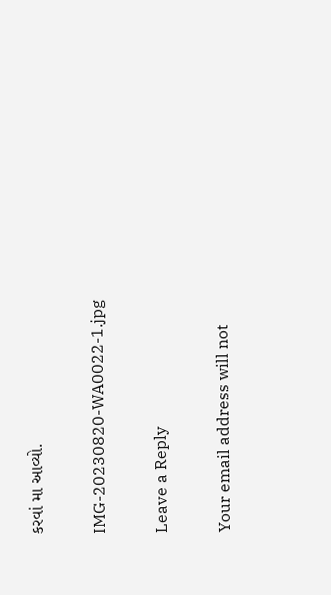કરવાં મા આવ્યો.

IMG-20230820-WA0022-1.jpg

Leave a Reply

Your email address will not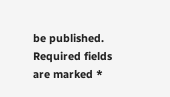be published. Required fields are marked *